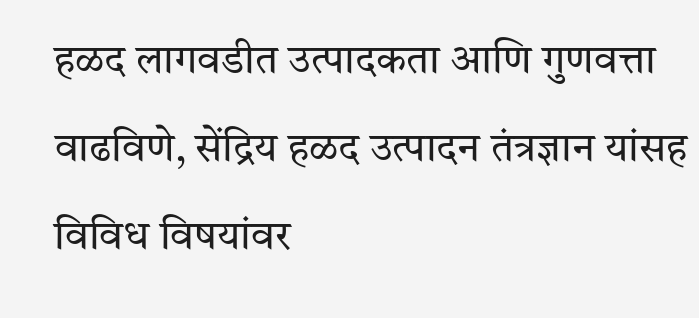हळद लागवडीत उत्पादकता आणि गुणवत्ता वाढविणे, सेंद्रिय हळद उत्पादन तंत्रज्ञान यांसह विविध विषयांवर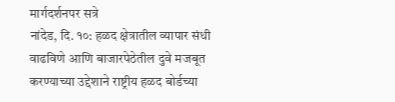मार्गदर्शनपर सत्रे
नांदेड, दि. १०: हळद क्षेत्रातील व्यापार संधी वाढविणे आणि बाजारपेठेतील दुवे मजबूत करण्याच्या उद्देशाने राष्ट्रीय हळद बोर्डच्या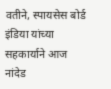वतीने, स्पायसेस बोर्ड इंडिया यांच्या सहकार्याने आज नांदेड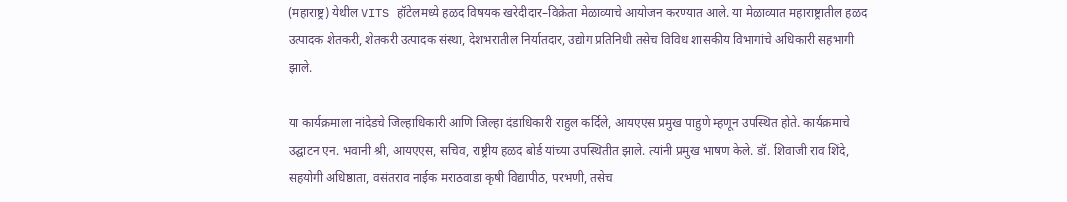(महाराष्ट्र) येथील VITS हॉटेलमध्ये हळद विषयक खरेदीदार–विक्रेता मेळाव्याचे आयोजन करण्यात आले. या मेळाव्यात महाराष्ट्रातील हळद उत्पादक शेतकरी, शेतकरी उत्पादक संस्था, देशभरातील निर्यातदार, उद्योग प्रतिनिधी तसेच विविध शासकीय विभागांचे अधिकारी सहभागी झाले.

या कार्यक्रमाला नांदेडचे जिल्हाधिकारी आणि जिल्हा दंडाधिकारी राहुल कर्दिले, आयएएस प्रमुख पाहुणे म्हणून उपस्थित होते. कार्यक्रमाचे उद्घाटन एन. भवानी श्री, आयएएस, सचिव, राष्ट्रीय हळद बोर्ड यांच्या उपस्थितीत झाले. त्यांनी प्रमुख भाषण केले. डॉ. शिवाजी राव शिंदे, सहयोगी अधिष्ठाता, वसंतराव नाईक मराठवाडा कृषी विद्यापीठ, परभणी, तसेच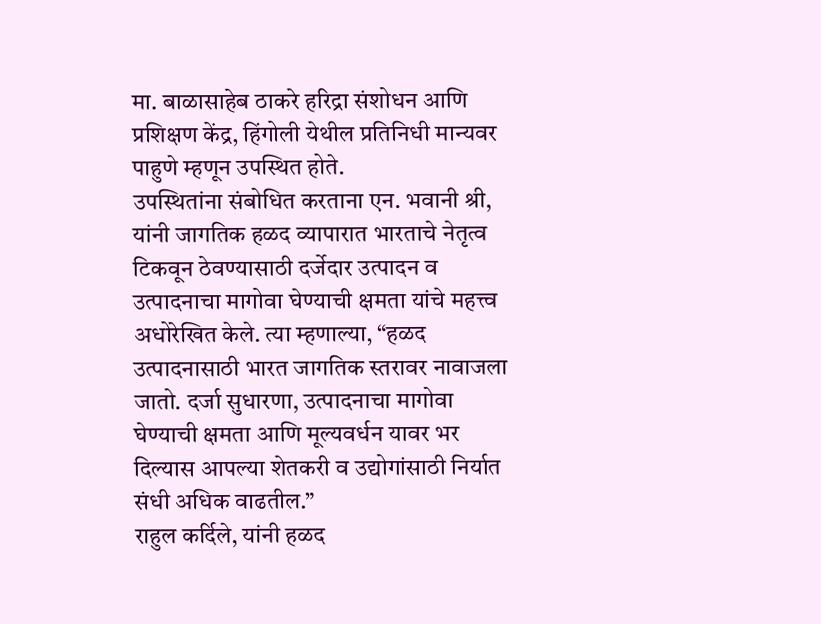मा. बाळासाहेब ठाकरे हरिद्रा संशोधन आणि प्रशिक्षण केंद्र, हिंगोली येथील प्रतिनिधी मान्यवर पाहुणे म्हणून उपस्थित होते.
उपस्थितांना संबोधित करताना एन. भवानी श्री, यांनी जागतिक हळद व्यापारात भारताचे नेतृत्व टिकवून ठेवण्यासाठी दर्जेदार उत्पादन व उत्पादनाचा मागोवा घेण्याची क्षमता यांचे महत्त्व अधोरेखित केले. त्या म्हणाल्या, “हळद उत्पादनासाठी भारत जागतिक स्तरावर नावाजला जातो. दर्जा सुधारणा, उत्पादनाचा मागोवा घेण्याची क्षमता आणि मूल्यवर्धन यावर भर दिल्यास आपल्या शेतकरी व उद्योगांसाठी निर्यात संधी अधिक वाढतील.”
राहुल कर्दिले, यांनी हळद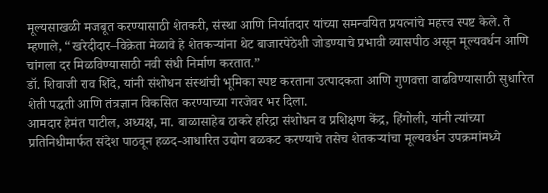मूल्यसाखळी मजबूत करण्यासाठी शेतकरी, संस्था आणि निर्यातदार यांच्या समन्वयित प्रयत्नांचे महत्त्व स्पष्ट केले. ते म्हणाले, “खरेदीदार–विक्रेता मेळावे हे शेतकऱ्यांना थेट बाजारपेठेशी जोडण्याचे प्रभावी व्यासपीठ असून मूल्यवर्धन आणि चांगला दर मिळविण्यासाठी नवी संधी निर्माण करतात.”
डॉ. शिवाजी राव शिंदे, यांनी संशोधन संस्थांची भूमिका स्पष्ट करताना उत्पादकता आणि गुणवत्ता वाढविण्यासाठी सुधारित शेती पद्धती आणि तंत्रज्ञान विकसित करण्याच्या गरजेवर भर दिला.
आमदार हेमंत पाटील, अध्यक्ष, मा. बाळासाहेब ठाकरे हरिद्रा संशोधन व प्रशिक्षण केंद्र, हिंगोली, यांनी त्यांच्या प्रतिनिधीमार्फत संदेश पाठवून हळद-आधारित उद्योग बळकट करण्याचे तसेच शेतकऱ्यांचा मूल्यवर्धन उपक्रमांमध्ये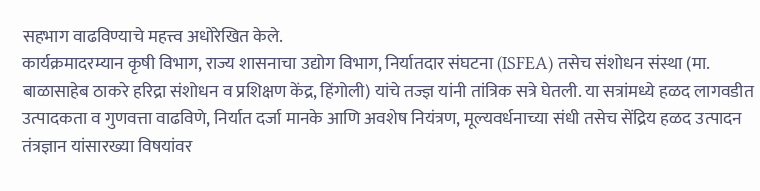सहभाग वाढविण्याचे महत्त्व अधोरेखित केले.
कार्यक्रमादरम्यान कृषी विभाग, राज्य शासनाचा उद्योग विभाग, निर्यातदार संघटना (ISFEA) तसेच संशोधन संस्था (मा. बाळासाहेब ठाकरे हरिद्रा संशोधन व प्रशिक्षण केंद्र, हिंगोली) यांचे तज्ज्ञ यांनी तांत्रिक सत्रे घेतली. या सत्रांमध्ये हळद लागवडीत उत्पादकता व गुणवत्ता वाढविणे, निर्यात दर्जा मानके आणि अवशेष नियंत्रण, मूल्यवर्धनाच्या संधी तसेच सेंद्रिय हळद उत्पादन तंत्रज्ञान यांसारख्या विषयांवर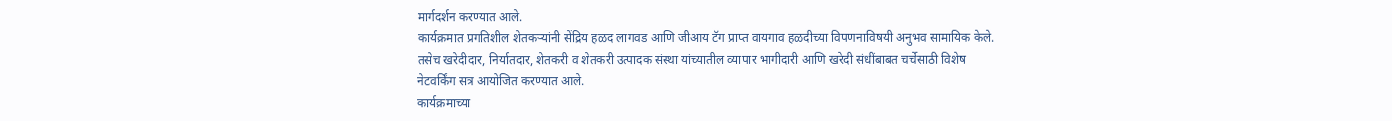मार्गदर्शन करण्यात आले.
कार्यक्रमात प्रगतिशील शेतकऱ्यांनी सेंद्रिय हळद लागवड आणि जीआय टॅग प्राप्त वायगाव हळदीच्या विपणनाविषयी अनुभव सामायिक केले. तसेच खरेदीदार, निर्यातदार, शेतकरी व शेतकरी उत्पादक संस्था यांच्यातील व्यापार भागीदारी आणि खरेदी संधींबाबत चर्चेसाठी विशेष नेटवर्किंग सत्र आयोजित करण्यात आले.
कार्यक्रमाच्या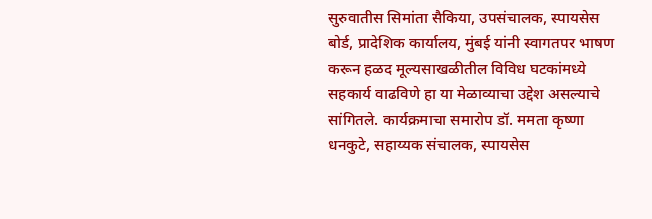सुरुवातीस सिमांता सैकिया, उपसंचालक, स्पायसेस बोर्ड, प्रादेशिक कार्यालय, मुंबई यांनी स्वागतपर भाषण करून हळद मूल्यसाखळीतील विविध घटकांमध्ये सहकार्य वाढविणे हा या मेळाव्याचा उद्देश असल्याचे सांगितले. कार्यक्रमाचा समारोप डॉ. ममता कृष्णा धनकुटे, सहाय्यक संचालक, स्पायसेस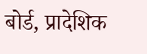बोर्ड, प्रादेशिक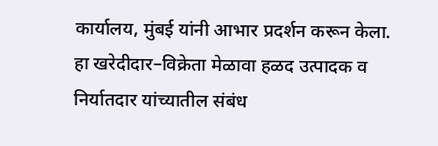कार्यालय, मुंबई यांनी आभार प्रदर्शन करून केला.
हा खरेदीदार–विक्रेता मेळावा हळद उत्पादक व निर्यातदार यांच्यातील संबंध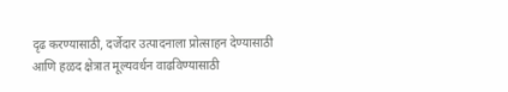दृढ करण्यासाठी, दर्जेदार उत्पादनाला प्रोत्साहन देण्यासाठी आणि हळद क्षेत्रात मूल्यवर्धन वाढविण्यासाठी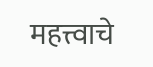महत्त्वाचे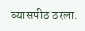व्यासपीठ ठरला.